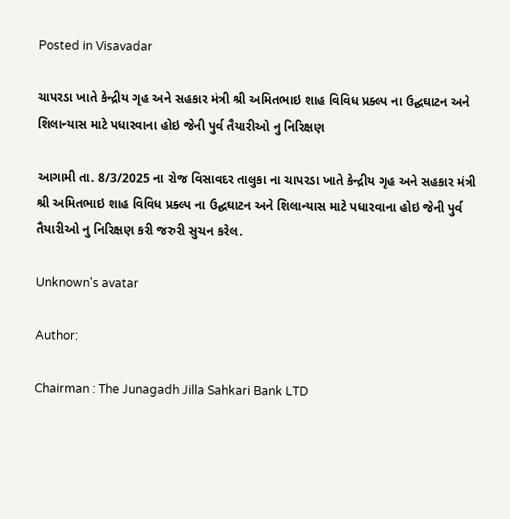Posted in Visavadar

ચાપરડા ખાતે કેન્દ્રીય ગૃહ અને સહકાર મંત્રી શ્રી અમિતભાઇ શાહ વિવિધ પ્રક્લ્પ ના ઉદ્ઘઘાટન અને શિલાન્યાસ માટે પધારવાના હોઇ જેની પુર્વ તૈયારીઓ નુ નિરિક્ષણ

આગામી તા. 8/3/2025 ના રોજ વિસાવદર તાલુકા ના ચાપરડા ખાતે કેન્દ્રીય ગૃહ અને સહકાર મંત્રી શ્રી અમિતભાઇ શાહ વિવિધ પ્રક્લ્પ ના ઉદ્ઘઘાટન અને શિલાન્યાસ માટે પધારવાના હોઇ જેની પુર્વ તૈયારીઓ નુ નિરિક્ષણ કરી જરુરી સુચન કરેલ.

Unknown's avatar

Author:

Chairman : The Junagadh Jilla Sahkari Bank LTD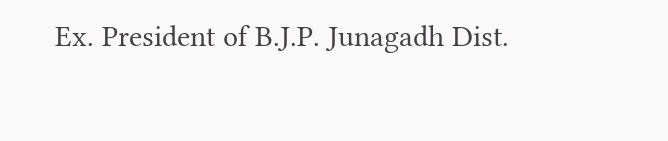Ex. President of B.J.P. Junagadh Dist.